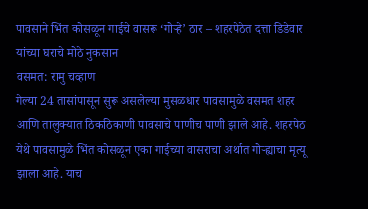पावसाने भिंत कोसळून गाईचे वासरू ‘गोऱ्हे’ ठार – शहरपेठेत दत्ता डिडेवार यांच्या घराचे मोठे नुकसान
वसमत: रामु चव्हाण
गेल्या 24 तासांपासून सुरू असलेल्या मुसळधार पावसामुळे वसमत शहर आणि तालुक्यात ठिकठिकाणी पावसाचे पाणीच पाणी झाले आहे. शहरपेठ येथे पावसामुळे भिंत कोसळून एका गाईच्या वासराचा अर्थात गोऱ्ह्याचा मृत्यू झाला आहे. याच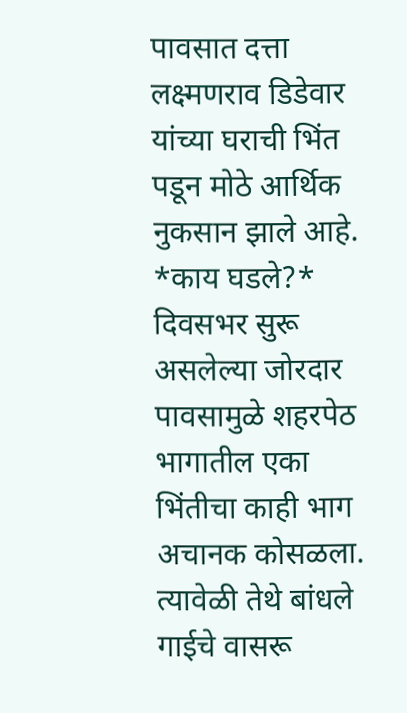पावसात दत्ता लक्ष्मणराव डिडेवार यांच्या घराची भिंत पडून मोठे आर्थिक नुकसान झाले आहे.
*काय घडले?*
दिवसभर सुरू असलेल्या जोरदार पावसामुळे शहरपेठ भागातील एका भिंतीचा काही भाग अचानक कोसळला. त्यावेळी तेथे बांधले गाईचे वासरू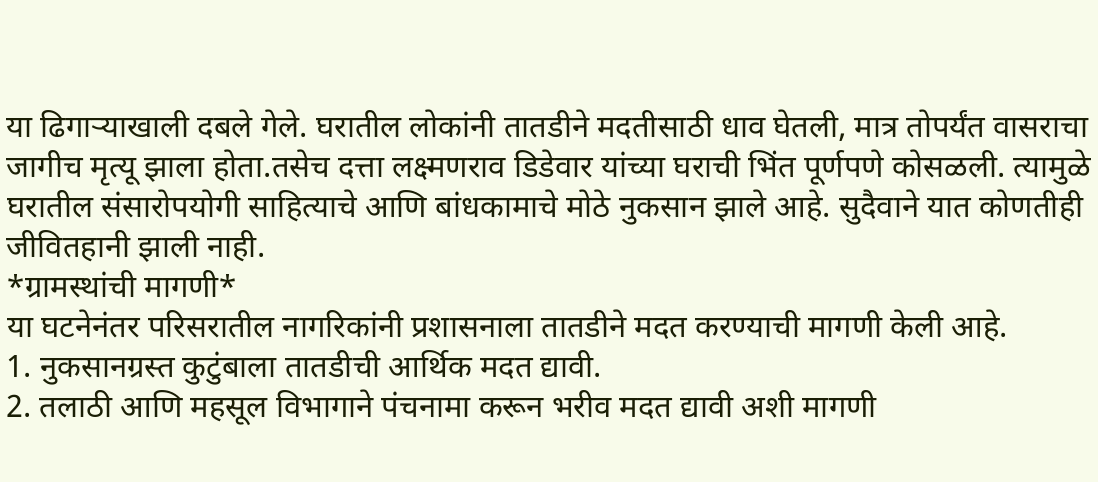या ढिगाऱ्याखाली दबले गेले. घरातील लोकांनी तातडीने मदतीसाठी धाव घेतली, मात्र तोपर्यंत वासराचा जागीच मृत्यू झाला होता.तसेच दत्ता लक्ष्मणराव डिडेवार यांच्या घराची भिंत पूर्णपणे कोसळली. त्यामुळे घरातील संसारोपयोगी साहित्याचे आणि बांधकामाचे मोठे नुकसान झाले आहे. सुदैवाने यात कोणतीही जीवितहानी झाली नाही.
*ग्रामस्थांची मागणी*
या घटनेनंतर परिसरातील नागरिकांनी प्रशासनाला तातडीने मदत करण्याची मागणी केली आहे.
1. नुकसानग्रस्त कुटुंबाला तातडीची आर्थिक मदत द्यावी.
2. तलाठी आणि महसूल विभागाने पंचनामा करून भरीव मदत द्यावी अशी मागणी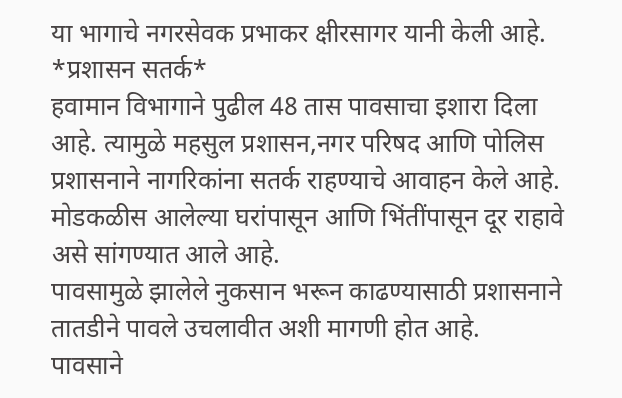या भागाचे नगरसेवक प्रभाकर क्षीरसागर यानी केली आहे.
*प्रशासन सतर्क*
हवामान विभागाने पुढील 48 तास पावसाचा इशारा दिला आहे. त्यामुळे महसुल प्रशासन,नगर परिषद आणि पोलिस प्रशासनाने नागरिकांना सतर्क राहण्याचे आवाहन केले आहे. मोडकळीस आलेल्या घरांपासून आणि भिंतींपासून दूर राहावे असे सांगण्यात आले आहे.
पावसामुळे झालेले नुकसान भरून काढण्यासाठी प्रशासनाने तातडीने पावले उचलावीत अशी मागणी होत आहे.
पावसाने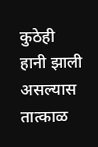कुठेही हानी झाली असल्यास तात्काळ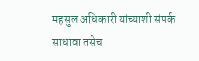महसुल अधिकारी यांच्याशी संपर्क साधावा तसेच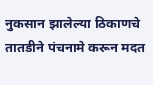नुकसान झालेल्या ठिकाणचे तातडीने पंचनामे करून मदत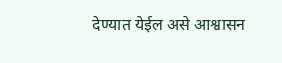देण्यात येईल असे आश्वासन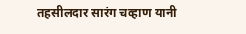तहसीलदार सारंग चव्हाण यानी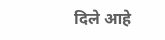दिले आहे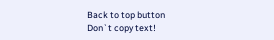Back to top button
Don`t copy text!